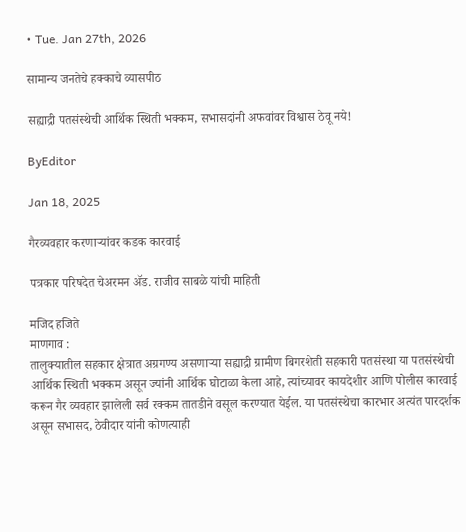• Tue. Jan 27th, 2026

सामान्य जनतेचे हक्काचे व्यासपीठ

सह्याद्री पतसंस्थेची आर्थिक स्थिती भक्कम, सभासदांनी अफवांवर विश्वास ठेवू नये!

ByEditor

Jan 18, 2025

गैरव्यवहार करणाऱ्यांवर कडक कारवाई

पत्रकार परिषदेत चेअरमन ॲड. राजीव साबळे यांची माहिती

मजिद हजिते
माणगाव :
तालुक्यातील सहकार क्षेत्रात अग्रगण्य असणाऱ्या सह्याद्री ग्रामीण बिगरशेती सहकारी पतसंस्था या पतसंस्थेची आर्थिक स्थिती भक्कम असून ज्यांनी आर्थिक घोटाळा केला आहे, त्यांच्यावर कायदेशीर आणि पोलीस कारवाई करून गैर व्यवहार झालेली सर्व रक्कम तातडीने वसूल करण्यात येईल. या पतसंस्थेचा कारभार अत्यंत पारदर्शक असून सभासद, ठेवीदार यांनी कोणत्याही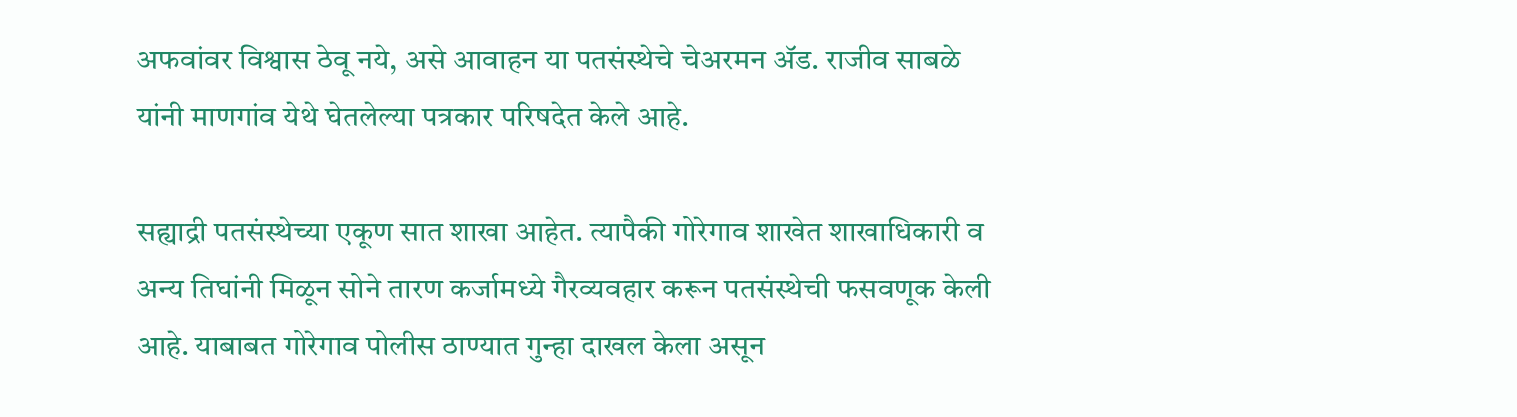अफवांवर विश्वास ठेवू नये, असे आवाहन या पतसंस्थेचे चेअरमन ॲड. राजीव साबळे यांनी माणगांव येथे घेतलेल्या पत्रकार परिषदेत केले आहे.

सह्याद्री पतसंस्थेच्या एकूण सात शाखा आहेत. त्यापैकी गोरेगाव शाखेत शाखाधिकारी व अन्य तिघांनी मिळून सोने तारण कर्जामध्ये गैरव्यवहार करून पतसंस्थेची फसवणूक केली आहे. याबाबत गोरेगाव पोलीस ठाण्यात गुन्हा दाखल केला असून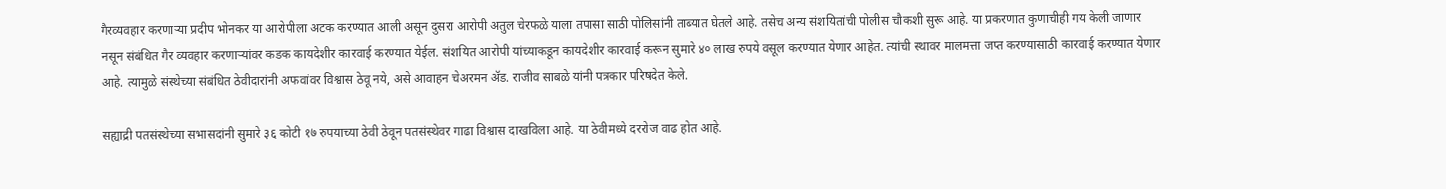गैरव्यवहार करणाऱ्या प्रदीप भोनकर या आरोपीला अटक करण्यात आली असून दुसरा आरोपी अतुल चेरफळे याला तपासा साठी पोलिसांनी ताब्यात घेतले आहे. तसेच अन्य संशयितांची पोलीस चौकशी सुरू आहे. या प्रकरणात कुणाचीही गय केली जाणार नसून संबंधित गैर व्यवहार करणाऱ्यांवर कडक कायदेशीर कारवाई करण्यात येईल. संशयित आरोपी यांच्याकडून कायदेशीर कारवाई करून सुमारे ४० लाख रुपये वसूल करण्यात येणार आहेत. त्यांची स्थावर मालमत्ता जप्त करण्यासाठी कारवाई करण्यात येणार आहे. त्यामुळे संस्थेच्या संबंधित ठेवीदारांनी अफवांवर विश्वास ठेवू नये, असे आवाहन चेअरमन ॲड. राजीव साबळे यांनी पत्रकार परिषदेत केले.

सह्याद्री पतसंस्थेच्या सभासदांनी सुमारे ३६ कोटी १७ रुपयाच्या ठेवी ठेवून पतसंस्थेवर गाढा विश्वास दाखविला आहे. या ठेवीमध्ये दररोज वाढ होत आहे.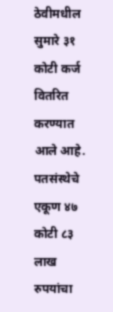ठेवीमधील सुमारे ३१ कोटी कर्ज वितरित करण्यात आले आहे. पतसंस्थेचे एकूण ४७ कोटी ८३ लाख रुपयांचा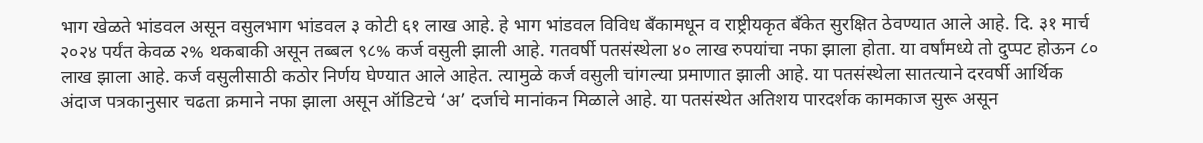भाग खेळते भांडवल असून वसुलभाग भांडवल ३ कोटी ६१ लाख आहे. हे भाग भांडवल विविध बॅंकामधून व राष्ट्रीयकृत बँकेत सुरक्षित ठेवण्यात आले आहे. दि. ३१ मार्च २०२४ पर्यंत केवळ २% थकबाकी असून तब्बल ९८% कर्ज वसुली झाली आहे. गतवर्षी पतसंस्थेला ४० लाख रुपयांचा नफा झाला होता. या वर्षांमध्ये तो दुप्पट होऊन ८० लाख झाला आहे. कर्ज वसुलीसाठी कठोर निर्णय घेण्यात आले आहेत. त्यामुळे कर्ज वसुली चांगल्या प्रमाणात झाली आहे. या पतसंस्थेला सातत्याने दरवर्षी आर्थिक अंदाज पत्रकानुसार चढता क्रमाने नफा झाला असून ऑडिटचे ‘अ’ दर्जाचे मानांकन मिळाले आहे. या पतसंस्थेत अतिशय पारदर्शक कामकाज सुरू असून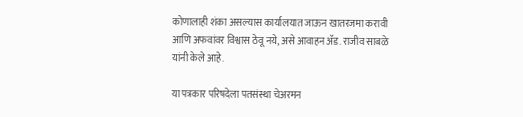कोणालाही शंका असल्यास कार्यालयात जाऊन खातरजमा करावी आणि अफवांवर विश्वास ठेवू नये, असे आवाहन ॲड. राजीव साबळे यांनी केले आहे.

या पत्रकार परिषदेला पतसंस्था चेअरमन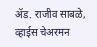ॲड. राजीव साबळे, व्हाईस चेअरमन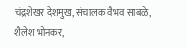चंद्रशेखर देशमुख, संचालक वैभव साबळे, शैलेश भोनकर,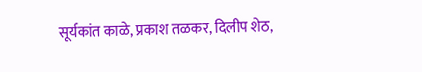सूर्यकांत काळे, प्रकाश तळकर, दिलीप शेठ,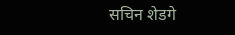सचिन शेडगे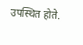उपस्थित होते.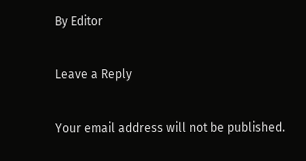By Editor

Leave a Reply

Your email address will not be published.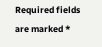Required fields are marked *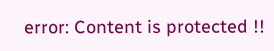error: Content is protected !!